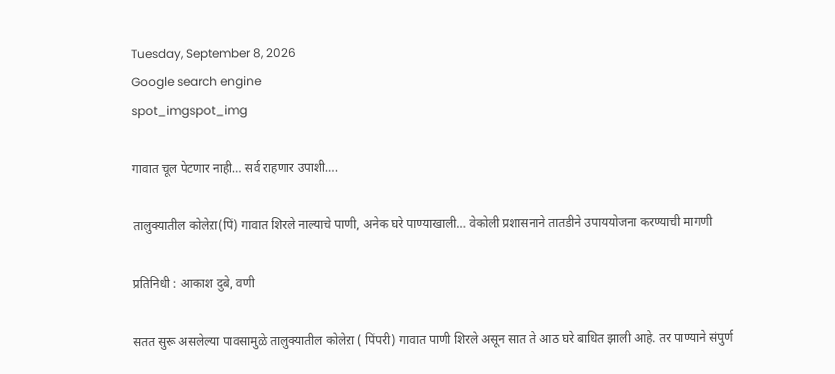Tuesday, September 8, 2026
Google search engine
spot_imgspot_img

गावात चूल पेटणार नाही… सर्व राहणार उपाशी….

तालुक्यातील कोलेऱा(पिं) गावात शिरले नाल्याचे पाणी, अनेक घरे पाण्याखाली… वेकोली प्रशासनाने तातडीने उपाययोजना करण्याची मागणी

प्रतिनिधी : आकाश दुबे, वणी

सतत सुरू असलेल्या पावसामुळे तालुक्यातील कोलेऱा ( पिंपरी) गावात पाणी शिरले असून सात ते आठ घरे बाधित झाली आहे. तर पाण्याने संपुर्ण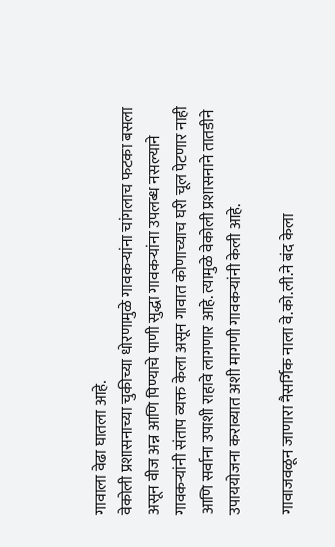गावाला वेढा घातला आहे.
वेकोली प्रशासनाच्या चुकीच्या धोरणामुळे गावकऱ्यांना चांगलाच फटका बसला असून वीज अन्न आणि पिण्याचे पाणी सुद्धा गावकऱ्यांना उपलब्ध नसल्याने गावकऱ्यांनी संताप व्यक्त केला असून गावात कोणाच्याच घरी चूल पेटणार नाही आणि सर्वाना उपाशी राहावे लागणार आहे. त्यामुळे वेकोली प्रशासनाने तातडीने उपाययोजना कराव्यात अशी मागणी गावकऱ्यांनी केली आहे.

गावाजवळून जाणारा नैसर्गिक नाला वे.को.ली.ने बंद केला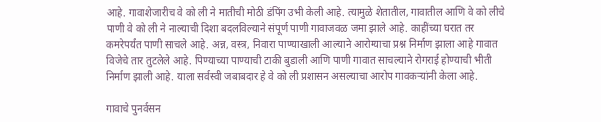आहे. गावाशेजारीच वे को ली ने मातीची मोठी डंपिंग उभी केली आहे. त्यामुळे शेतातील, गावातील आणि वे को लीचे पाणी वे को ली ने नाल्याची दिशा बदलविल्याने संपूर्ण पाणी गावाजवळ जमा झाले आहे. काहींच्या घरात तर कमरेपर्यंत पाणी साचले आहे. अन्न, वस्त्र, निवारा पाण्याखाली आल्याने आरोग्याचा प्रश्न निर्माण झाला आहे गावात विजेचे तार तुटलेले आहे. पिण्याच्या पाण्याची टाकी बुडाली आणि पाणी गावात साचल्याने रोगराई होण्याची भीती निर्माण झाली आहे. याला सर्वस्वी जबाबदार हे वे को ली प्रशासन असल्याचा आरोप गावकऱ्यांनी केला आहे.

गावाचे पुनर्वसन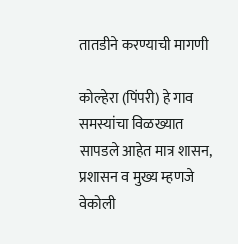तातडीने करण्याची मागणी

कोल्हेरा (पिंपरी) हे गाव समस्यांचा विळख्यात सापडले आहेत मात्र शासन, प्रशासन व मुख्य म्हणजे वेकोली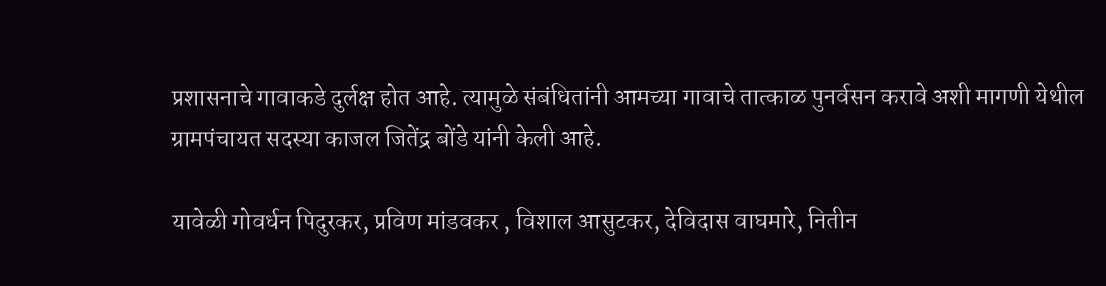प्रशासनाचे गावाकडे दुर्लक्ष होत आहे. त्यामुळे संबंधितांनी आमच्या गावाचे तात्काळ पुनर्वसन करावे अशी मागणी येथील ग्रामपंचायत सदस्या काजल जितेंद्र बोंडे यांनी केली आहे.

यावेळी गोवर्धन पिदुरकर, प्रविण मांडवकर , विशाल आसुटकर, देविदास वाघमारे, नितीन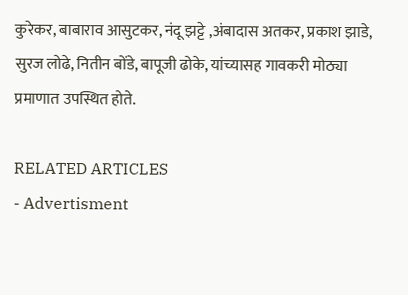कुरेकर, बाबाराव आसुटकर, नंदू झट्टे ,अंबादास अतकर, प्रकाश झाडे, सुरज लोढे, नितीन बोंडे, बापूजी ढोके, यांच्यासह गावकरी मोठ्या प्रमाणात उपस्थित होते.

RELATED ARTICLES
- Advertisment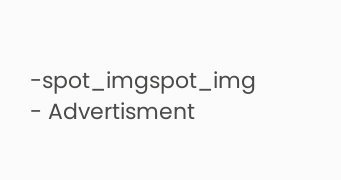-spot_imgspot_img
- Advertisment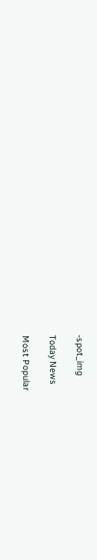-spot_img

Today News

Most Popular